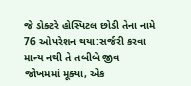જે ડોક્ટરે હોસ્પિટલ છોડી તેના નામે 76 ઓપરેશન થયા:સર્જરી કરવા માન્ય નથી તે તબીબે જીવ જોખમમાં મૂક્યા, એક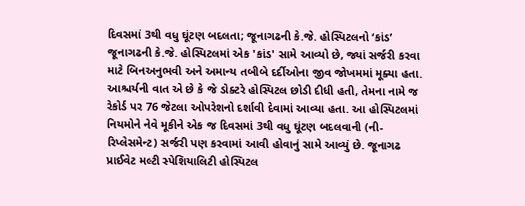દિવસમાં 3થી વધુ ઘૂંટણ બદલતા; જૂનાગઢની કે.જે. હોસ્પિટલનો ‘કાંડ’
જૂનાગઢની કે.જે. હોસ્પિટલમાં એક 'કાંડ' સામે આવ્યો છે, જ્યાં સર્જરી કરવા માટે બિનઅનુભવી અને અમાન્ય તબીબે દર્દીઓના જીવ જોખમમાં મૂક્યા હતા. આશ્ચર્યની વાત એ છે કે જે ડોક્ટરે હોસ્પિટલ છોડી દીધી હતી, તેમના નામે જ રેકોર્ડ પર 76 જેટલા ઓપરેશનો દર્શાવી દેવામાં આવ્યા હતા. આ હોસ્પિટલમાં નિયમોને નેવે મૂકીને એક જ દિવસમાં 3થી વધુ ઘૂંટણ બદલવાની (ની-રિપ્લેસમેન્ટ) સર્જરી પણ કરવામાં આવી હોવાનું સામે આવ્યું છે. જૂનાગઢ પ્રાઈવેટ મલ્ટી સ્પેશિયાલિટી હોસ્પિટલ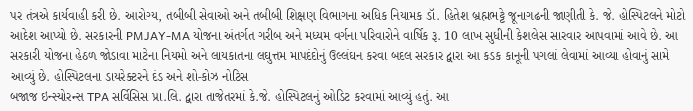પર તંત્રએ કાર્યવાહી કરી છે. આરોગ્ય, તબીબી સેવાઓ અને તબીબી શિક્ષણ વિભાગના અધિક નિયામક ડૉ. હિતેશ બ્રહ્મભટ્ટે જૂનાગઢની જાણીતી કે. જે. હોસ્પિટલને મોટો આદેશ આપ્યો છે. સરકારની PMJAY-MA યોજના અંતર્ગત ગરીબ અને મધ્યમ વર્ગના પરિવારોને વાર્ષિક રૂ. 10 લાખ સુધીની કેશલેસ સારવાર આપવામાં આવે છે. આ સરકારી યોજના હેઠળ જોડાવા માટેના નિયમો અને લાયકાતના લઘુત્તમ માપદંદોનું ઉલ્લંઘન કરવા બદલ સરકાર દ્વારા આ કડક કાનૂની પગલાં લેવામાં આવ્યા હોવાનું સામે આવ્યું છે. હોસ્પિટલના ડાયરેક્ટરને દંડ અને શો-કોઝ નોટિસ
બજાજ ઇન્સ્યોરન્સ TPA સર્વિસિસ પ્રા.લિ. દ્વારા તાજેતરમાં કે.જે. હોસ્પિટલનું ઓડિટ કરવામાં આવ્યું હતું. આ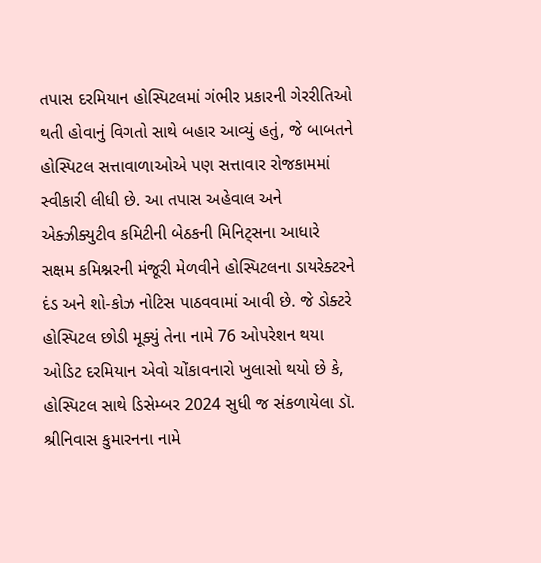તપાસ દરમિયાન હોસ્પિટલમાં ગંભીર પ્રકારની ગેરરીતિઓ થતી હોવાનું વિગતો સાથે બહાર આવ્યું હતું, જે બાબતને હોસ્પિટલ સત્તાવાળાઓએ પણ સત્તાવાર રોજકામમાં સ્વીકારી લીધી છે. આ તપાસ અહેવાલ અને એક્ઝીક્યુટીવ કમિટીની બેઠકની મિનિટ્સના આધારે સક્ષમ કમિશ્નરની મંજૂરી મેળવીને હોસ્પિટલના ડાયરેક્ટરને દંડ અને શો-કોઝ નોટિસ પાઠવવામાં આવી છે. જે ડોક્ટરે હોસ્પિટલ છોડી મૂક્યું તેના નામે 76 ઓપરેશન થયા
ઓડિટ દરમિયાન એવો ચોંકાવનારો ખુલાસો થયો છે કે, હોસ્પિટલ સાથે ડિસેમ્બર 2024 સુધી જ સંકળાયેલા ડૉ. શ્રીનિવાસ કુમારનના નામે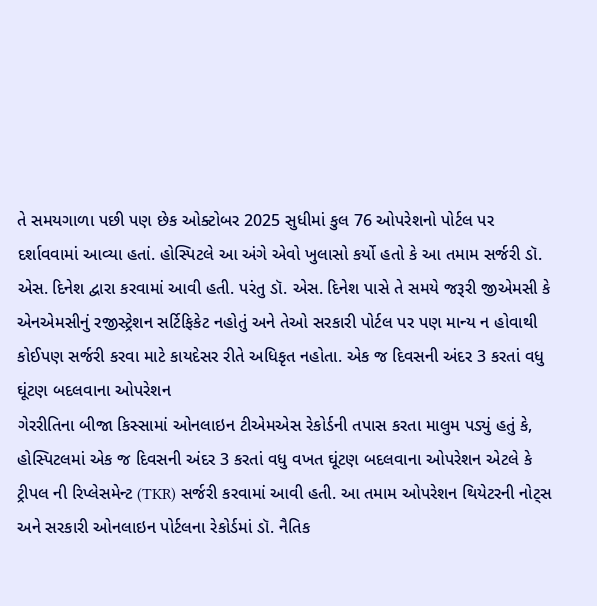તે સમયગાળા પછી પણ છેક ઓક્ટોબર 2025 સુધીમાં કુલ 76 ઓપરેશનો પોર્ટલ પર દર્શાવવામાં આવ્યા હતાં. હોસ્પિટલે આ અંગે એવો ખુલાસો કર્યો હતો કે આ તમામ સર્જરી ડૉ. એસ. દિનેશ દ્વારા કરવામાં આવી હતી. પરંતુ ડૉ. એસ. દિનેશ પાસે તે સમયે જરૂરી જીએમસી કે એનએમસીનું રજીસ્ટ્રેશન સર્ટિફિકેટ નહોતું અને તેઓ સરકારી પોર્ટલ પર પણ માન્ય ન હોવાથી કોઈપણ સર્જરી કરવા માટે કાયદેસર રીતે અધિકૃત નહોતા. એક જ દિવસની અંદર 3 કરતાં વધુ ઘૂંટણ બદલવાના ઓપરેશન
ગેરરીતિના બીજા કિસ્સામાં ઓનલાઇન ટીએમએસ રેકોર્ડની તપાસ કરતા માલુમ પડ્યું હતું કે, હોસ્પિટલમાં એક જ દિવસની અંદર 3 કરતાં વધુ વખત ઘૂંટણ બદલવાના ઓપરેશન એટલે કે ટ્રીપલ ની રિપ્લેસમેન્ટ (TKR) સર્જરી કરવામાં આવી હતી. આ તમામ ઓપરેશન થિયેટરની નોટ્સ અને સરકારી ઓનલાઇન પોર્ટલના રેકોર્ડમાં ડૉ. નૈતિક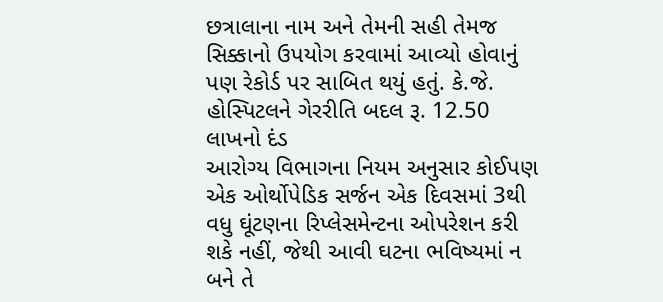છત્રાલાના નામ અને તેમની સહી તેમજ સિક્કાનો ઉપયોગ કરવામાં આવ્યો હોવાનું પણ રેકોર્ડ પર સાબિત થયું હતું. કે.જે. હોસ્પિટલને ગેરરીતિ બદલ રૂ. 12.50 લાખનો દંડ
આરોગ્ય વિભાગના નિયમ અનુસાર કોઈપણ એક ઓર્થોપેડિક સર્જન એક દિવસમાં 3થી વધુ ઘૂંટણના રિપ્લેસમેન્ટના ઓપરેશન કરી શકે નહીં, જેથી આવી ઘટના ભવિષ્યમાં ન બને તે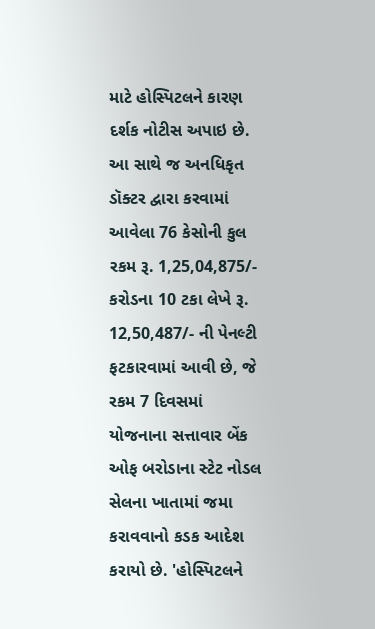માટે હોસ્પિટલને કારણ દર્શક નોટીસ અપાઇ છે. આ સાથે જ અનધિકૃત ડૉક્ટર દ્વારા કરવામાં આવેલા 76 કેસોની કુલ રકમ રૂ. 1,25,04,875/- કરોડના 10 ટકા લેખે રૂ. 12,50,487/- ની પેનલ્ટી ફટકારવામાં આવી છે, જે રકમ 7 દિવસમાં યોજનાના સત્તાવાર બેંક ઓફ બરોડાના સ્ટેટ નોડલ સેલના ખાતામાં જમા કરાવવાનો કડક આદેશ કરાયો છે. 'હોસ્પિટલને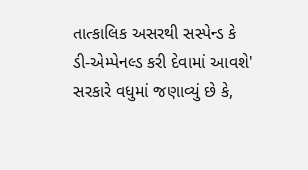તાત્કાલિક અસરથી સસ્પેન્ડ કે ડી-એમ્પેનલ્ડ કરી દેવામાં આવશે'
સરકારે વધુમાં જણાવ્યું છે કે,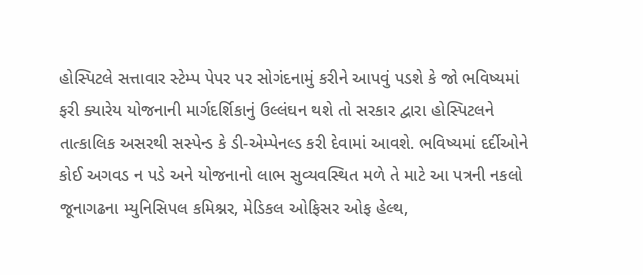હોસ્પિટલે સત્તાવાર સ્ટેમ્પ પેપર પર સોગંદનામું કરીને આપવું પડશે કે જો ભવિષ્યમાં ફરી ક્યારેય યોજનાની માર્ગદર્શિકાનું ઉલ્લંઘન થશે તો સરકાર દ્વારા હોસ્પિટલને તાત્કાલિક અસરથી સસ્પેન્ડ કે ડી-એમ્પેનલ્ડ કરી દેવામાં આવશે. ભવિષ્યમાં દર્દીઓને કોઈ અગવડ ન પડે અને યોજનાનો લાભ સુવ્યવસ્થિત મળે તે માટે આ પત્રની નકલો જૂનાગઢના મ્યુનિસિપલ કમિશ્નર, મેડિકલ ઓફિસર ઓફ હેલ્થ,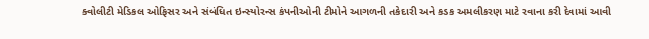ક્વોલીટી મેડિકલ ઓફિસર અને સંબંધિત ઇન્સ્યોરન્સ કંપનીઓની ટીમોને આગળની તકેદારી અને કડક અમલીકરણ માટે રવાના કરી દેવામાં આવી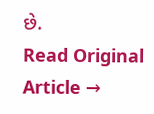છે.
Read Original Article →